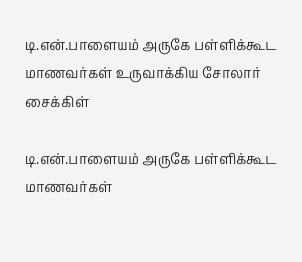டி.என்.பாளையம் அருகே பள்ளிக்கூட மாணவர்கள் உருவாக்கிய சோலார் சைக்கிள்

டி.என்.பாளையம் அருகே பள்ளிக்கூட மாணவர்கள்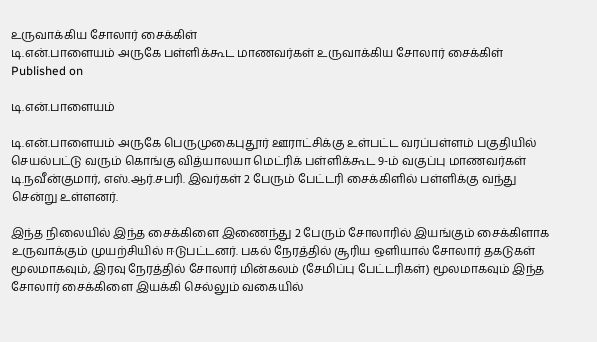உருவாக்கிய சோலார் சைக்கிள்
டி.என்.பாளையம் அருகே பள்ளிக்கூட மாணவர்கள் உருவாக்கிய சோலார் சைக்கிள்
Published on

டி.என்.பாளையம்

டி.என்.பாளையம் அருகே பெருமுகைபுதூர் ஊராட்சிக்கு உள்பட்ட வரப்பள்ளம் பகுதியில் செயல்பட்டு வரும் கொங்கு வித்யாலயா மெட்ரிக் பள்ளிக்கூட 9-ம் வகுப்பு மாணவர்கள் டி.நவீன்குமார், எஸ்.ஆர்.சபரி. இவர்கள் 2 பேரும் பேட்டரி சைக்கிளில் பள்ளிக்கு வந்து சென்று உள்ளனர்.

இந்த நிலையில் இந்த சைக்கிளை இணைந்து 2 பேரும் சோலாரில் இயங்கும் சைக்கிளாக உருவாக்கும் முயற்சியில் ஈடுபட்டனர். பகல் நேரத்தில் சூரிய ஒளியால் சோலார் தகடுகள் மூலமாகவும், இரவு நேரத்தில் சோலார் மின்கலம் (சேமிப்பு பேட்டரிகள்) மூலமாகவும் இந்த சோலார் சைக்கிளை இயக்கி செல்லும் வகையில்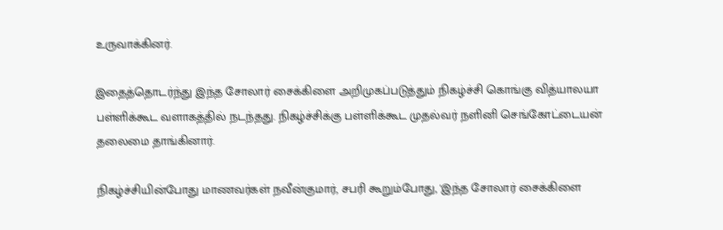உருவாக்கினர்.

இதைத்தொடர்ந்து இந்த சோலார் சைக்கிளை அறிமுகப்படுத்தும் நிகழ்ச்சி கொங்கு வித்யாலயா பள்ளிக்கூட வளாகத்தில் நடந்தது. நிகழ்ச்சிக்கு பள்ளிக்கூட முதல்வர் நளினி செங்கோட்டையன் தலைமை தாங்கினார்.

நிகழ்ச்சியின்போது மாணவர்கள் நவீன்குமார், சபரி கூறும்போது, 'இந்த சோலார் சைக்கிளை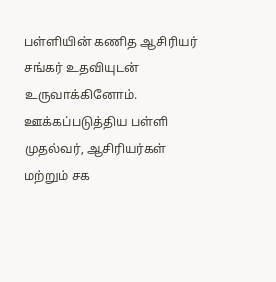பள்ளியின் கணித ஆசிரியர் சங்கர் உதவியுடன் உருவாக்கினோம். ஊக்கப்படுத்திய பள்ளி முதல்வர், ஆசிரியர்கள் மற்றும் சக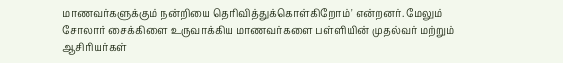மாணவர்களுக்கும் நன்றியை தெரிவித்துக்கொள்கிறோம்' என்றனர். மேலும் சோலார் சைக்கிளை உருவாக்கிய மாணவர்களை பள்ளியின் முதல்வர் மற்றும் ஆசிரியர்கள்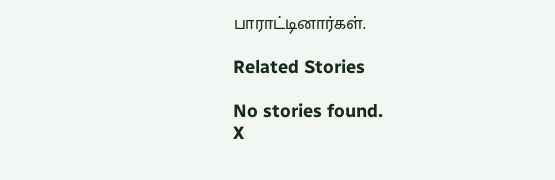பாராட்டினார்கள்.

Related Stories

No stories found.
X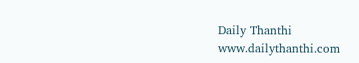Daily Thanthi
www.dailythanthi.com